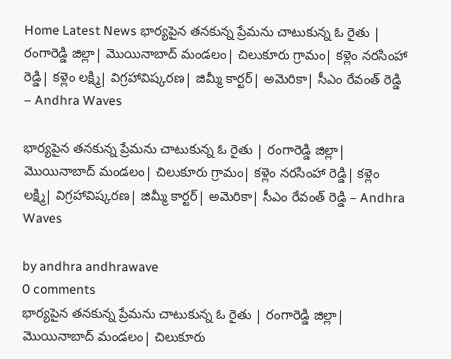Home Latest News భార్యపైన తనకున్న ప్రేమను చాటుకున్న ఓ రైతు | రంగారెడ్డి జిల్లా| మొయినాబాద్ మండలం| చిలుకూరు గ్రామం| కళ్లెం నరసింహా రెడ్డి| కళ్లెం లక్ష్మి| విగ్రహావిష్కరణ| జిమ్మీ కార్టర్| అమెరికా| సీఎం రేవంత్ రెడ్డి – Andhra Waves

భార్యపైన తనకున్న ప్రేమను చాటుకున్న ఓ రైతు | రంగారెడ్డి జిల్లా| మొయినాబాద్ మండలం| చిలుకూరు గ్రామం| కళ్లెం నరసింహా రెడ్డి| కళ్లెం లక్ష్మి| విగ్రహావిష్కరణ| జిమ్మీ కార్టర్| అమెరికా| సీఎం రేవంత్ రెడ్డి – Andhra Waves

by andhra andhrawave
0 comments
భార్యపైన తనకున్న ప్రేమను చాటుకున్న ఓ రైతు | రంగారెడ్డి జిల్లా| మొయినాబాద్ మండలం| చిలుకూరు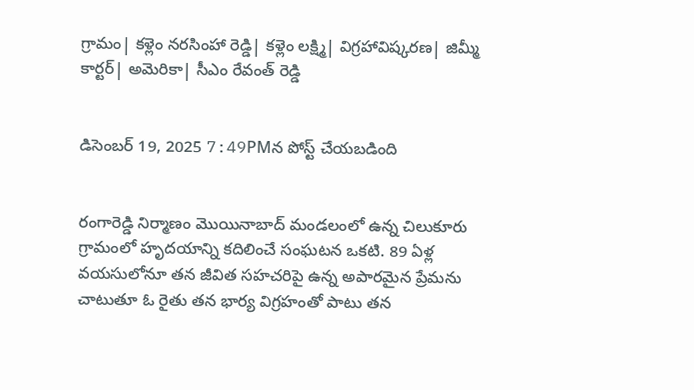గ్రామం| కళ్లెం నరసింహా రెడ్డి| కళ్లెం లక్ష్మి| విగ్రహావిష్కరణ| జిమ్మీ కార్టర్| అమెరికా| సీఎం రేవంత్ రెడ్డి


డిసెంబర్ 19, 2025 7:49PMన పోస్ట్ చేయబడింది


రంగారెడ్డి నిర్మాణం మొయినాబాద్ మండలంలో ఉన్న చిలుకూరు గ్రామంలో హృదయాన్ని కదిలించే సంఘటన ఒకటి. 89 ఏళ్ల వయసులోనూ తన జీవిత సహచరిపై ఉన్న అపారమైన ప్రేమను చాటుతూ ఓ రైతు తన భార్య విగ్రహంతో పాటు తన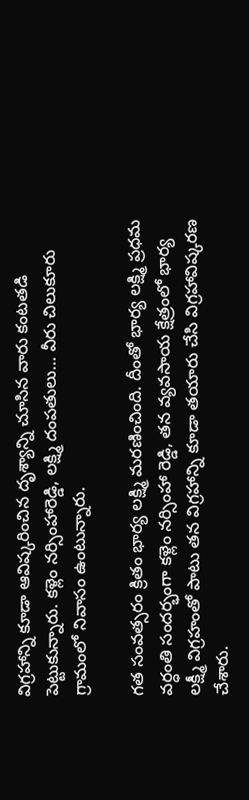విగ్రహాన్ని కూడా ఆవిష్కరించిన దృశ్యాన్ని చూసిన వారు కంటతడి పెట్టుకున్నారు. కళ్లెం నర్సింహారెడ్డి, లక్ష్మి దంపతులు… వీరు చిలుకూరు గ్రామంలో నివాసం ఉంటున్నారు.

గత సంవత్సరం క్రితం భార్య లక్ష్మి మరణించింది. దీంతో భార్య లక్ష్మి ప్రధమ వర్ధంతి సందర్భంగా కళ్లెం నర్సింహా రెడ్డి, తన వ్యవసాయ క్షేత్రంలో భార్య లక్ష్మీ విగ్రహంతో పాటు తన విగ్రహాన్ని కూడా తయారు చేసి విగ్రహావిష్కరణ చేశారు.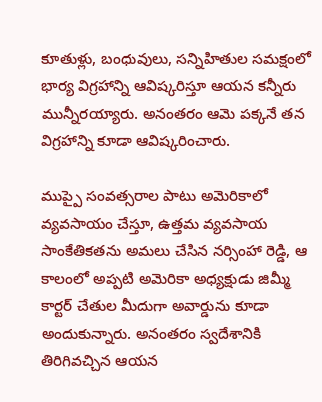కూతుళ్లు, బంధువులు, సన్నిహితుల సమక్షంలో భార్య విగ్రహాన్ని ఆవిష్కరిస్తూ ఆయన కన్నీరు మున్నీరయ్యారు. అనంతరం ఆమె పక్కనే తన విగ్రహాన్ని కూడా ఆవిష్కరించారు.

ముప్పై సంవత్సరాల పాటు అమెరికాలో వ్యవసాయం చేస్తూ, ఉత్తమ వ్యవసాయ సాంకేతికతను అమలు చేసిన నర్సింహా రెడ్డి, ఆ కాలంలో అప్పటి అమెరికా అధ్యక్షుడు జిమ్మీ కార్టర్ చేతుల మీదుగా అవార్డును కూడా అందుకున్నారు. అనంతరం స్వదేశానికి తిరిగివచ్చిన ఆయన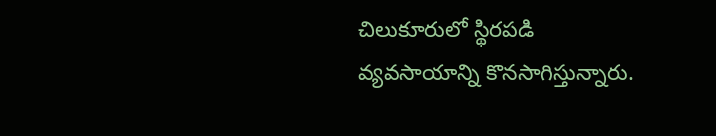చిలుకూరులో స్థిరపడి వ్యవసాయాన్ని కొనసాగిస్తున్నారు.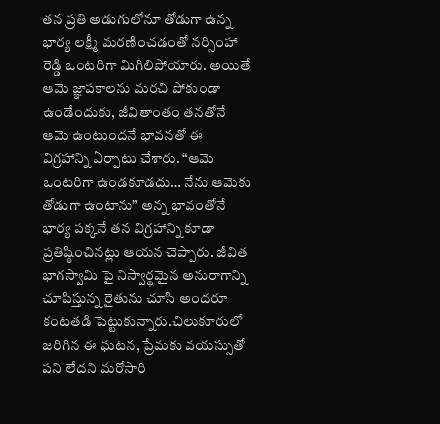తన ప్రతి అడుగులోనూ తోడుగా ఉన్న భార్య లక్ష్మీ మరణించడంతో నర్సింహా రెడ్డి ఒంటరిగా మిగిలిపోయారు. అయితే ఆమె జ్ఞాపకాలను మరచి పోకుండా ఉండేందుకు, జీవితాంతం తనతోనే ఆమె ఉంటుందనే భావనతో ఈ విగ్రహాన్ని ఏర్పాటు చేశారు. “ఆమె ఒంటరిగా ఉండకూడదు… నేను ఆమెకు తోడుగా ఉంటాను” అన్న భావంతోనే భార్య పక్కనే తన విగ్రహాన్ని కూడా ప్రతిష్ఠించినట్లు ఆయన చెప్పారు. జీవిత భాగస్వామి పై నిస్వార్థమైన అనురాగాన్ని చూపిస్తున్న రైతును చూసి అందరూ కంటతడి పెట్టుకున్నారు.చిలుకూరులో జరిగిన ఈ ఘటన, ప్రేమకు వయస్సుతో పని లేదని మరోసారి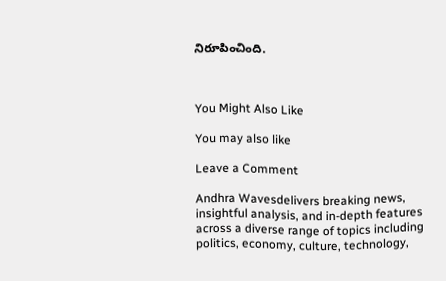నిరూపించింది.



You Might Also Like

You may also like

Leave a Comment

Andhra Wavesdelivers breaking news, insightful analysis, and in-depth features across a diverse range of topics including politics, economy, culture, technology,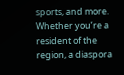sports, and more. Whether you’re a resident of the region, a diaspora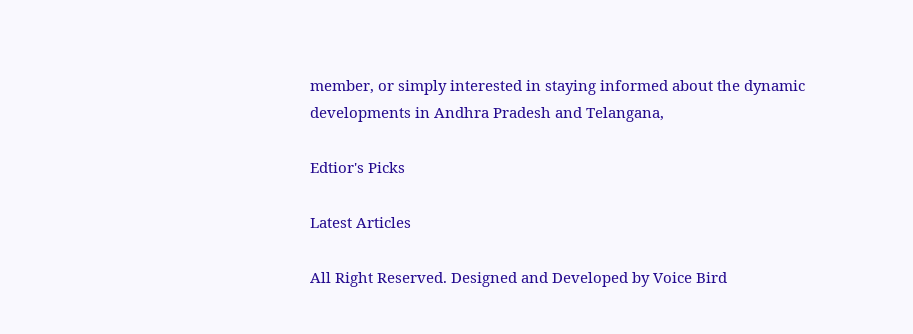member, or simply interested in staying informed about the dynamic developments in Andhra Pradesh and Telangana,

Edtior's Picks

Latest Articles

All Right Reserved. Designed and Developed by Voice Bird